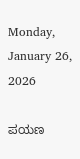Monday, January 26, 2026

ಪಯಣ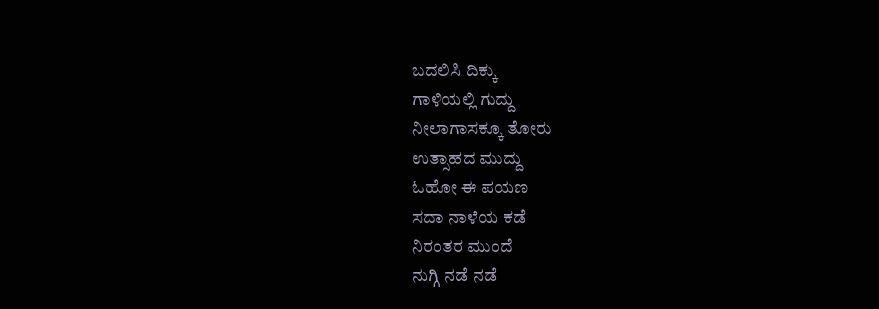ಬದಲಿಸಿ ದಿಕ್ಕು
ಗಾಳಿಯಲ್ಲಿ ಗುದ್ದು
ನೀಲಾಗಾಸಕ್ಕೂ ತೋರು
ಉತ್ಸಾಹದ ಮುದ್ದು
ಓಹೋ ಈ ಪಯಣ
ಸದಾ ನಾಳೆಯ ಕಡೆ
ನಿರಂತರ ಮುಂದೆ
ನುಗ್ಗಿ ನಡೆ ನಡೆ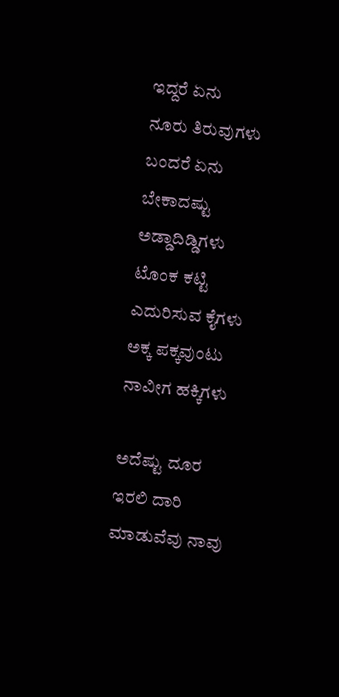ಇದ್ದರೆ ಏನು
ನೂರು ತಿರುವುಗಳು
ಬಂದರೆ ಏನು
ಬೇಕಾದಷ್ಟು ಅಡ್ಡಾದಿಡ್ಡಿಗಳು
ಟೊಂಕ ಕಟ್ಟಿ
ಎದುರಿಸುವ ಕೈಗಳು
ಅಕ್ಕ ಪಕ್ಕವುಂಟು
ನಾವೀಗ ಹಕ್ಕಿಗಳು

ಅದೆಷ್ಟು ದೂರ
ಇರಲಿ ದಾರಿ
ಮಾಡುವೆವು ನಾವು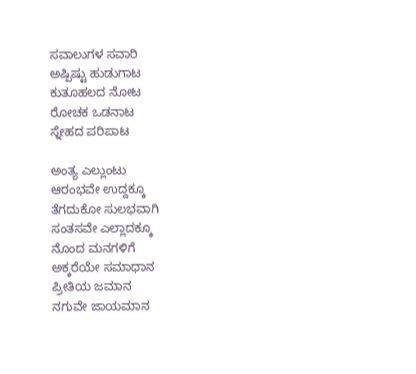ಸವಾಲುಗಳ ಸವಾರಿ
ಅಷ್ಪಿಷ್ಟು ಹುಡುಗಾಟ
ಕುತೂಹಲದ ನೋಟ
ರೋಚಕ ಒಡನಾಟ
ಸ್ನೇಹದ ಪರಿಪಾಟ

ಅಂತ್ಯ ಎಲ್ಲುಂಟು
ಆರಂಭವೇ ಉದ್ದಕ್ಕೂ
ತೆಗದುಕೋ ಸುಲಭವಾಗಿ
ಸಂತಸವೇ ಎಲ್ಲಾದಕ್ಕೂ
ನೊಂದ ಮನಗಳಿಗೆ
ಅಕ್ಕರೆಯೇ ಸಮಾಧಾನ
ಪ್ರೀತಿಯ ಜಮಾನ
ನಗುವೇ ಜಾಯಮಾನ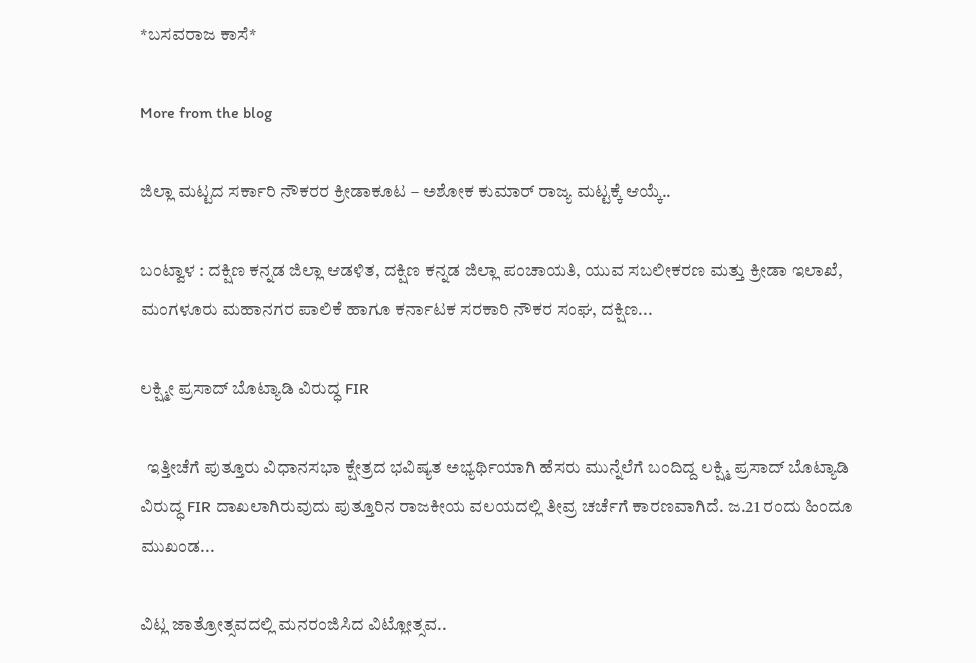*ಬಸವರಾಜ ಕಾಸೆ*

More from the blog

ಜಿಲ್ಲಾ ಮಟ್ಟದ ಸರ್ಕಾರಿ ನೌಕರರ ಕ್ರೀಡಾಕೂಟ – ಅಶೋಕ ಕುಮಾರ್ ರಾಜ್ಯ ಮಟ್ಟಕ್ಕೆ ಆಯ್ಕೆ..

ಬಂಟ್ವಾಳ : ದಕ್ಷಿಣ ಕನ್ನಡ ಜಿಲ್ಲಾ ಆಡಳಿತ, ದಕ್ಷಿಣ ಕನ್ನಡ ಜಿಲ್ಲಾ ಪಂಚಾಯತಿ, ಯುವ ಸಬಲೀಕರಣ ಮತ್ತು ಕ್ರೀಡಾ ಇಲಾಖೆ, ಮಂಗಳೂರು ಮಹಾನಗರ ಪಾಲಿಕೆ ಹಾಗೂ ಕರ್ನಾಟಕ ಸರಕಾರಿ ನೌಕರ ಸಂಘ, ದಕ್ಷಿಣ...

ಲಕ್ಷ್ಮೀ ಪ್ರಸಾದ್ ಬೊಟ್ಯಾಡಿ ವಿರುದ್ಧ FIR

  ಇತ್ತೀಚೆಗೆ ಪುತ್ತೂರು ವಿಧಾನಸಭಾ ಕ್ಷೇತ್ರದ ಭವಿಷ್ಯತ ಅಭ್ಯರ್ಥಿಯಾಗಿ ಹೆಸರು ಮುನ್ನೆಲೆಗೆ ಬಂದಿದ್ದ ಲಕ್ಷ್ಮಿ ಪ್ರಸಾದ್ ಬೊಟ್ಯಾಡಿ ವಿರುದ್ಧ FIR ದಾಖಲಾಗಿರುವುದು ಪುತ್ತೂರಿನ ರಾಜಕೀಯ ವಲಯದಲ್ಲಿ ತೀವ್ರ ಚರ್ಚೆಗೆ ಕಾರಣವಾಗಿದೆ. ಜ.21 ರಂದು ಹಿಂದೂ ಮುಖಂಡ...

ವಿಟ್ಲ ಜಾತ್ರೋತ್ಸವದಲ್ಲಿ ಮನರಂಜಿಸಿದ ವಿಟ್ಲೋತ್ಸವ..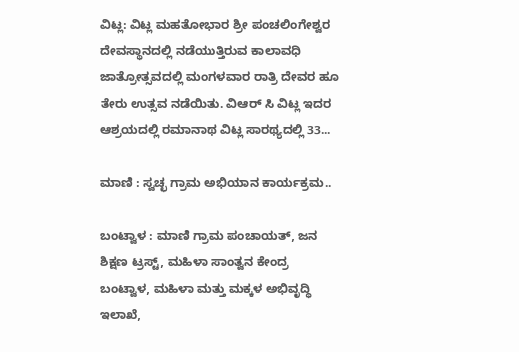ವಿಟ್ಲ: ವಿಟ್ಲ ಮಹತೋಭಾರ ಶ್ರೀ ಪಂಚಲಿಂಗೇಶ್ವರ ದೇವಸ್ಥಾನದಲ್ಲಿ ನಡೆಯುತ್ತಿರುವ ಕಾಲಾವಧಿ ಜಾತ್ರೋತ್ಸವದಲ್ಲಿ ಮಂಗಳವಾರ ರಾತ್ರಿ ದೇವರ ಹೂ ತೇರು ಉತ್ಸವ ನಡೆಯಿತು. ವಿಆರ್ ಸಿ ವಿಟ್ಲ ಇದರ ಆಶ್ರಯದಲ್ಲಿ ರಮಾನಾಥ ವಿಟ್ಲ ಸಾರಥ್ಯದಲ್ಲಿ 33...

ಮಾಣಿ : ಸ್ವಚ್ಛ ಗ್ರಾಮ ಅಭಿಯಾನ ಕಾರ್ಯಕ್ರಮ..

ಬಂಟ್ವಾಳ : ಮಾಣಿ ಗ್ರಾಮ ಪಂಚಾಯತ್, ಜನ ಶಿಕ್ಷಣ ಟ್ರಸ್ಟ್, ಮಹಿಳಾ ಸಾಂತ್ವನ ಕೇಂದ್ರ ಬಂಟ್ವಾಳ, ಮಹಿಳಾ ಮತ್ತು ಮಕ್ಕಳ ಅಭಿವೃದ್ಧಿ ಇಲಾಖೆ,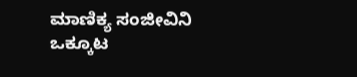ಮಾಣಿಕ್ಯ ಸಂಜೀವಿನಿ ಒಕ್ಕೂಟ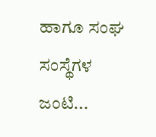ಹಾಗೂ ಸಂಘ ಸಂಸ್ಥೆಗಳ ಜಂಟಿ...